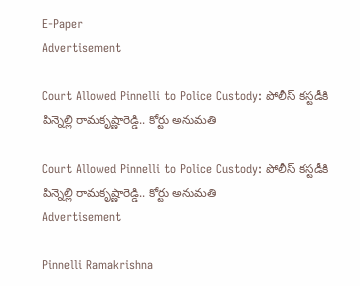E-Paper
Advertisement

Court Allowed Pinnelli to Police Custody: పోలీస్ కస్టడీకి పిన్నెల్లి రామకృష్ణారెడ్డి.. కోర్టు అనుమతి

Court Allowed Pinnelli to Police Custody: పోలీస్ కస్టడీకి పిన్నెల్లి రామకృష్ణారెడ్డి.. కోర్టు అనుమతి
Advertisement

Pinnelli Ramakrishna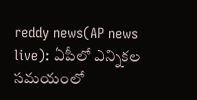reddy news(AP news live): ఏపీలో ఎన్నికల సమయంలో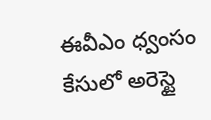ఈవీఎం ధ్వంసం కేసులో అరెస్టై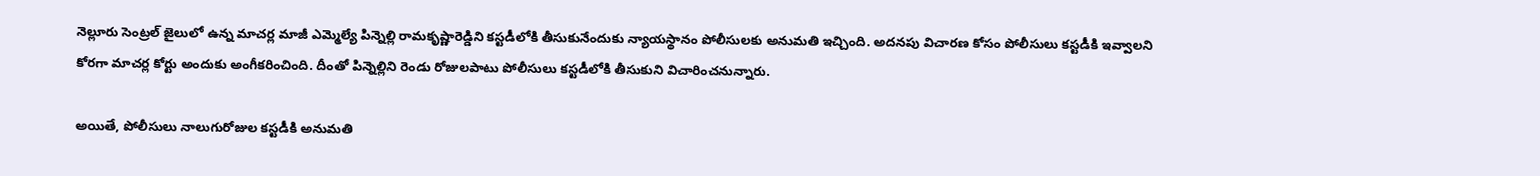నెల్లూరు సెంట్రల్ జైలులో ఉన్న మాచర్ల మాజీ ఎమ్మెల్యే పిన్నెల్లి రామకృష్ణారెడ్డిని కస్టడీలోకి తీసుకునేందుకు న్యాయస్థానం పోలీసులకు అనుమతి ఇచ్చింది. అదనపు విచారణ కోసం పోలీసులు కస్టడీకి ఇవ్వాలని కోరగా మాచర్ల కోర్టు అందుకు అంగీకరించింది. దీంతో పిన్నెల్లిని రెండు రోజులపాటు పోలీసులు కస్టడీలోకి తీసుకుని విచారించనున్నారు.

అయితే, పోలీసులు నాలుగురోజుల కస్టడీకి అనుమతి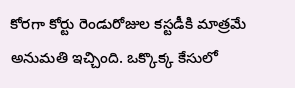కోరగా కోర్టు రెండురోజుల కస్టడీకి మాత్రమే అనుమతి ఇచ్చింది. ఒక్కొక్క కేసులో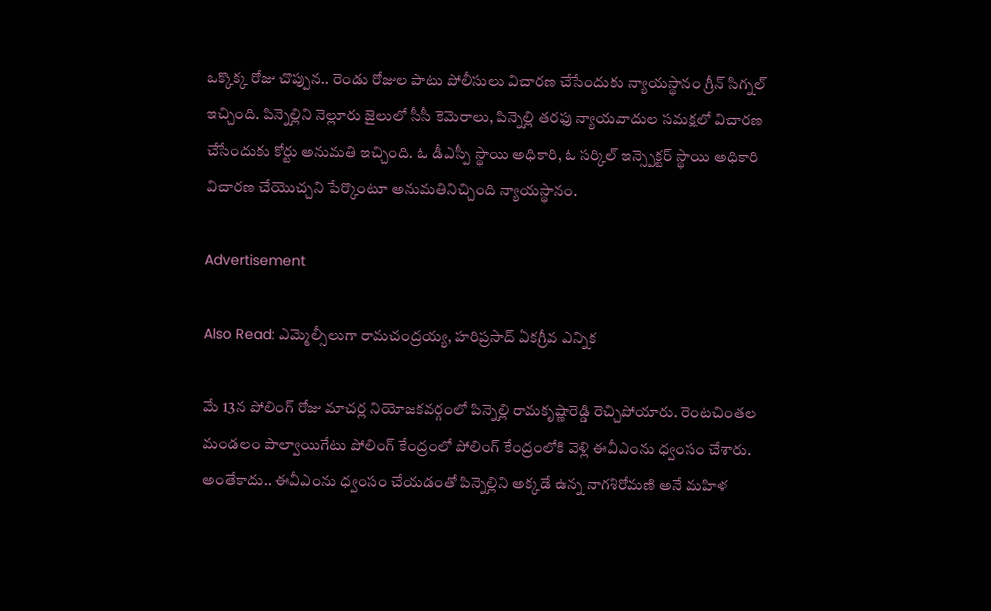ఒక్కొక్క రోజు చొప్పున.. రెండు రోజుల పాటు పోలీసులు విచారణ చేసేందుకు న్యాయస్థానం గ్రీన్ సిగ్నల్ ఇచ్చింది. పిన్నెల్లిని నెల్లూరు జైలులో సీసీ కెమెరాలు, పిన్నెల్లి తరఫు న్యాయవాదుల సమక్షలో విచారణ చేసేందుకు కోర్టు అనుమతి ఇచ్చింది. ఓ డీఎస్పీ స్థాయి అధికారి, ఓ సర్కిల్ ఇన్స్పెక్టర్ స్థాయి అధికారి విచారణ చేయొచ్చని పేర్కొంటూ అనుమతినిచ్చింది న్యాయస్థానం.

Advertisement

Also Read: ఎమ్మెల్సీలుగా రామచంద్రయ్య, హరిప్రసాద్ ఏకగ్రీవ ఎన్నిక

మే 13న పోలింగ్ రోజు మాచర్ల నియోజకవర్గంలో పిన్నెల్లి రామకృష్ణారెడ్డి రెచ్చిపోయారు. రెంటచింతల మండలం పాల్వాయిగేటు పోలింగ్ కేంద్రంలో పోలింగ్ కేంద్రంలోకి వెళ్లి ఈవీఎంను ధ్వంసం చేశారు. అంతేకాదు.. ఈవీఎంను ధ్వంసం చేయడంతో పిన్నెల్లిని అక్కడే ఉన్న నాగశిరోమణి అనే మహిళ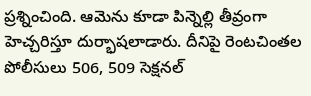ప్రశ్నించింది. ఆమెను కూడా పిన్నెల్లి తీవ్రంగా హెచ్చరిస్తూ దుర్భాషలాడారు. దీనిపై రెంటచింతల పోలీసులు 506, 509 సెక్షనల్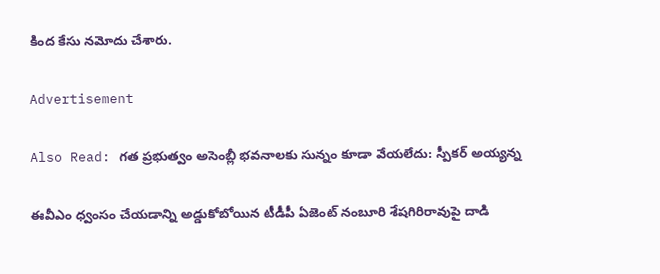కింద కేసు నమోదు చేశారు.

Advertisement

Also Read: గత ప్రభుత్వం అసెంబ్లీ భవనాలకు సున్నం కూడా వేయలేదు: స్పీకర్ అయ్యన్న

ఈవీఎం ధ్వంసం చేయడాన్ని అడ్డుకోబోయిన టీడీపీ ఏజెంట్ నంబూరి శేషగిరిరావుపై దాడి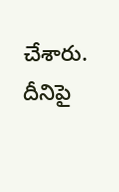చేశారు. దీనిపై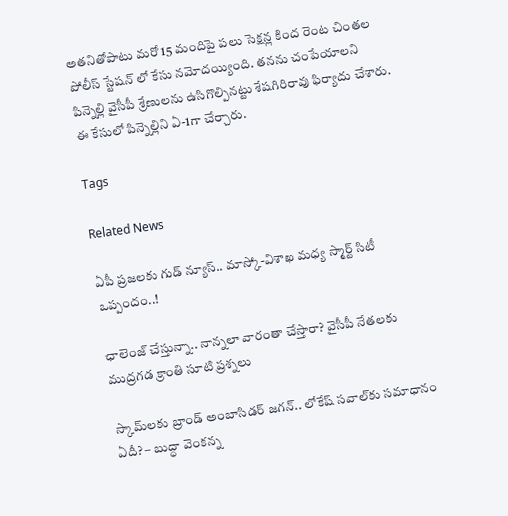అతనితోపాటు మరో 15 మందిపై పలు సెక్షన్ల కింద రెంట చింతల పోలీస్ స్టేషన్ లో కేసు నమోదయ్యింది. తనను చంపేయాలని పిన్నెల్లి వైసీపీ శ్రేణులను ఉసిగొల్పినట్టు శేషగిరిరావు ఫిర్యాదు చేశారు. ఈ కేసులో పిన్నెల్లిని ఏ-1గా చేర్చారు.

Tags

Related News

ఏపీ ప్రజలకు గుడ్ న్యూస్.. మాస్కో-విశాఖ మధ్య స్మార్ట్ సిటీ ఒప్పందం..!

ఛాలెంజ్ చేస్తున్నా.. నాన్నలా వారంతా చేస్తారా? వైసీపీ నేతలకు ముద్రగడ క్రాంతి సూటి ప్రశ్నలు

స్కామ్‌లకు బ్రాండ్ అంబాసిడర్ జగన్.. లోకేష్ సవాల్‌కు సమాధానం ఏదీ? – బుద్ధా వెంకన్న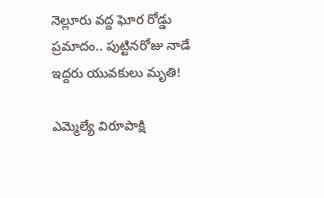నెల్లూరు వద్ద ఘోర రోడ్డు ప్రమాదం.. పుట్టినరోజు నాడే ఇద్దరు యువకులు మృతి!

ఎమ్మెల్యే విరూపాక్షి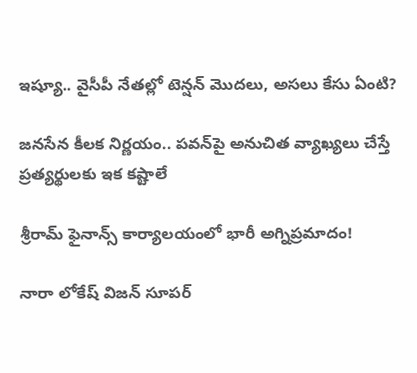ఇష్యూ.. వైసీపీ నేతల్లో టెన్షన్ మొదలు, అసలు కేసు ఏంటి?

జనసేన కీలక నిర్ణయం.. పవన్‌పై అనుచిత వ్యాఖ్యలు చేస్తే ప్రత్యర్థులకు ఇక కష్టాలే

శ్రీరామ్ ఫైనాన్స్ కార్యాలయంలో భారీ అగ్నిప్రమాదం!

నారా లోకేష్ విజన్ సూపర్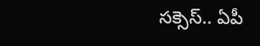సక్సెస్.. ఏపీ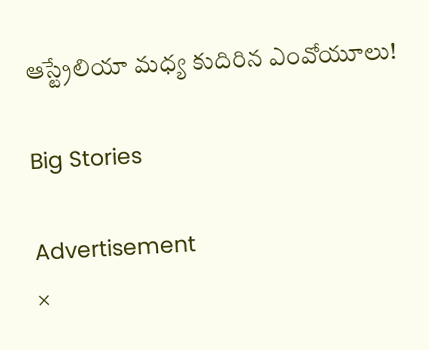ఆస్ట్రేలియా మధ్య కుదిరిన ఎంవోయూలు!

Big Stories

Advertisement
×